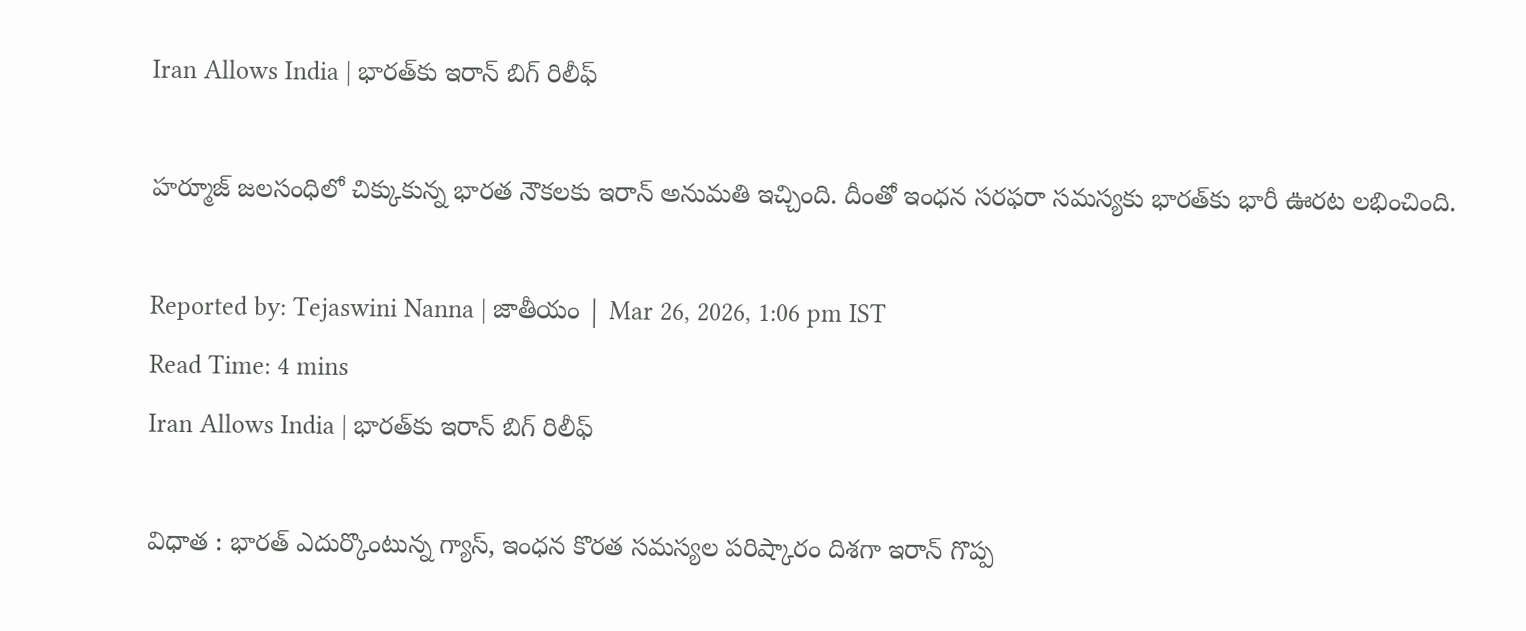Iran Allows India | భారత్‌కు ఇరాన్ బిగ్ రిలీఫ్

హర్మూజ్ జలసంధిలో చిక్కుకున్న భారత నౌకలకు ఇరాన్ అనుమతి ఇచ్చింది. దీంతో ఇంధన సరఫరా సమస్యకు భారత్‌కు భారీ ఊరట లభించింది.

Reported by: Tejaswini Nanna | జాతీయం | Mar 26, 2026, 1:06 pm IST
Read Time: 4 mins
Iran Allows India | భారత్‌కు ఇరాన్ బిగ్ రిలీఫ్

విధాత : భారత్ ఎదుర్కొంటున్న గ్యాస్, ఇంధన కొరత సమస్యల పరిష్కారం దిశగా ఇరాన్ గొప్ప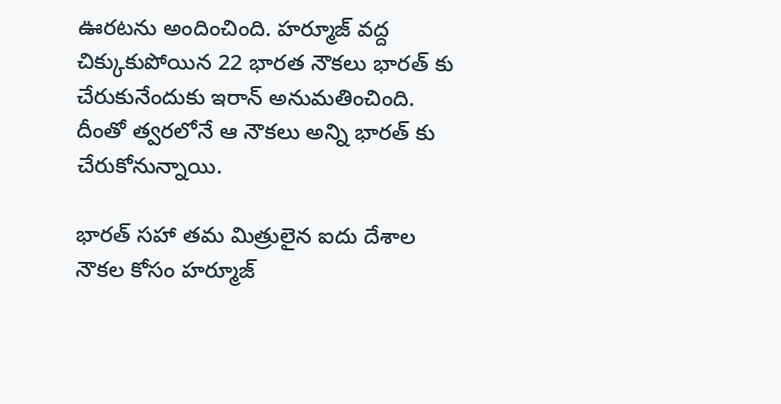ఊరటను అందించింది. హర్మూజ్ వద్ద చిక్కుకుపోయిన 22 భారత నౌకలు భారత్ కు చేరుకునేందుకు ఇరాన్ అనుమతించింది. దీంతో త్వరలోనే ఆ నౌకలు అన్ని భారత్ కు చేరుకోనున్నాయి.

భారత్‌ సహా తమ మిత్రులైన ఐదు దేశాల నౌకల కోసం హర్మూజ్‌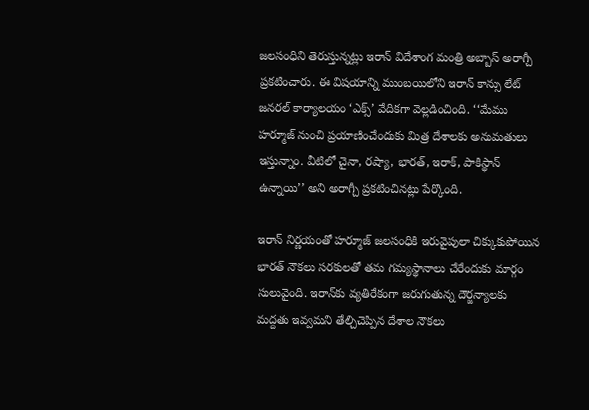జలసంధిని తెరుస్తున్నట్లు ఇరాన్‌ విదేశాంగ మంత్రి అబ్బాస్‌ అరాగ్చీ ప్రకటించారు. ఈ విషయాన్ని ముంబయిలోని ఇరాన్‌ కాన్సు లేట్‌ జనరల్‌ కార్యాలయం ‘ఎక్స్‌’ వేదికగా వెల్లడించింది. ‘‘మేము హర్మూజ్‌ నుంచి ప్రయాణించేందుకు మిత్ర దేశాలకు అనుమతులు ఇస్తున్నాం. వీటిలో చైనా, రష్యా, భారత్‌, ఇరాక్‌, పాకిస్థాన్‌ ఉన్నాయి’’ అని అరాగ్చీ ప్రకటించినట్లు పేర్కొంది.

ఇరాన్‌ నిర్ణయంతో హర్మూజ్‌ జలసంధికి ఇరువైపులా చిక్కుకుపోయిన భారత్‌ నౌకలు సరకులతో తమ గమ్యస్థానాలు చేరేందుకు మార్గం సులువైంది. ఇరాన్‌కు వ్యతిరేకంగా జరుగుతున్న దౌర్జన్యాలకు మద్దతు ఇవ్వమని తేల్చిచెప్పిన దేశాల నౌకలు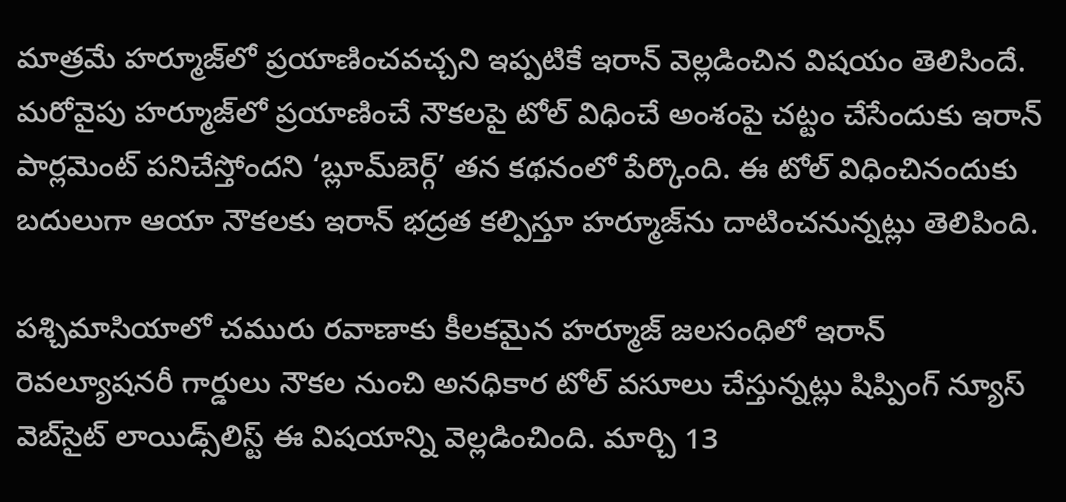మాత్రమే హర్మూజ్‌లో ప్రయాణించవచ్చని ఇప్పటికే ఇరాన్‌ వెల్లడించిన విషయం తెలిసిందే. మరోవైపు హర్మూజ్‌లో ప్రయాణించే నౌకలపై టోల్‌ విధించే అంశంపై చట్టం చేసేందుకు ఇరాన్‌ పార్లమెంట్‌ పనిచేస్తోందని ‘బ్లూమ్‌బెర్గ్‌’ తన కథనంలో పేర్కొంది. ఈ టోల్‌ విధించినందుకు బదులుగా ఆయా నౌకలకు ఇరాన్‌ భద్రత కల్పిస్తూ హర్మూజ్‌ను దాటించనున్నట్లు తెలిపింది.

పశ్చిమాసియాలో చమురు రవాణాకు కీలకమైన హర్మూజ్‌ జలసంధిలో ఇరాన్‌ రెవల్యూషనరీ గార్డులు నౌకల నుంచి అనధికార టోల్‌ వసూలు చేస్తున్నట్లు షిప్పింగ్‌ న్యూస్‌ వెబ్‌సైట్‌ లాయిడ్స్‌లిస్ట్‌ ఈ విషయాన్ని వెల్లడించింది. మార్చి 13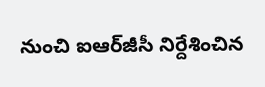నుంచి ఐఆర్‌జీసీ నిర్దేశించిన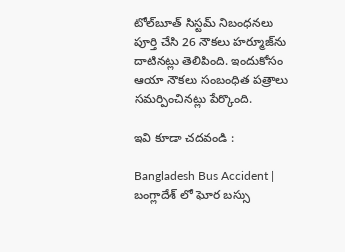టోల్‌బూత్‌ సిస్టమ్‌ నిబంధనలు పూర్తి చేసి 26 నౌకలు హర్మూజ్‌ను దాటినట్లు తెలిపింది. ఇందుకోసం ఆయా నౌకలు సంబంధిత పత్రాలు సమర్పించినట్లు పేర్కొంది.

ఇవి కూడా చదవండి :

Bangladesh Bus Accident | బంగ్లాదేశ్ లో ఘోర బస్సు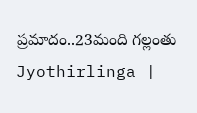ప్రమాదం..23మంది గల్లంతు
Jyothirlinga |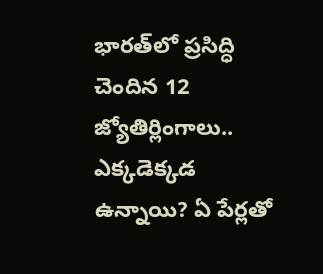భారత్‌లో ప్రసిద్ధి చెందిన 12 జ్యోతిర్లింగాలు.. ఎక్కడెక్కడ ఉన్నాయి? ఏ పేర్లతో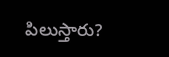పిలుస్తారు?